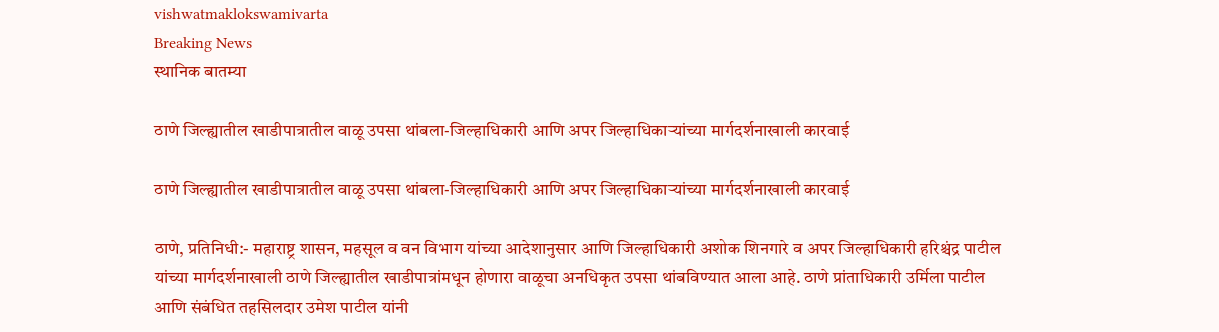vishwatmaklokswamivarta
Breaking News
स्थानिक बातम्या

ठाणे जिल्ह्यातील खाडीपात्रातील वाळू उपसा थांबला-जिल्हाधिकारी आणि अपर जिल्हाधिकाऱ्यांच्या मार्गदर्शनाखाली कारवाई

ठाणे जिल्ह्यातील खाडीपात्रातील वाळू उपसा थांबला-जिल्हाधिकारी आणि अपर जिल्हाधिकाऱ्यांच्या मार्गदर्शनाखाली कारवाई

ठाणे, प्रतिनिधी:- महाराष्ट्र शासन, महसूल व वन विभाग यांच्या आदेशानुसार आणि जिल्हाधिकारी अशोक शिनगारे व अपर जिल्हाधिकारी हरिश्चंद्र पाटील यांच्या मार्गदर्शनाखाली ठाणे जिल्ह्यातील खाडीपात्रांमधून होणारा वाळूचा अनधिकृत उपसा थांबविण्यात आला आहे. ठाणे प्रांताधिकारी उर्मिला पाटील आणि संबंधित तहसिलदार उमेश पाटील यांनी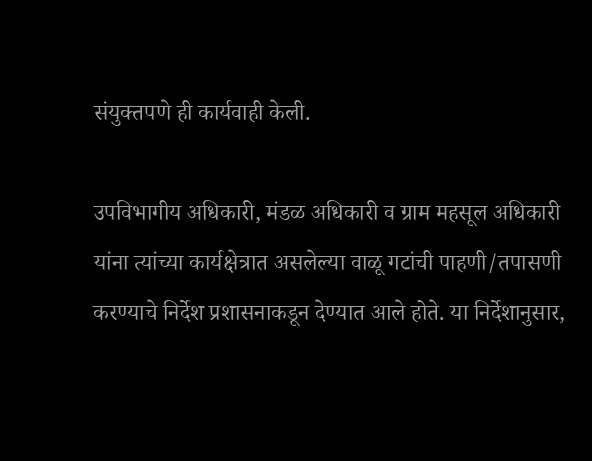संयुक्तपणे ही कार्यवाही केली.

उपविभागीय अधिकारी, मंडळ अधिकारी व ग्राम महसूल अधिकारी यांना त्यांच्या कार्यक्षेत्रात असलेल्या वाळू गटांची पाहणी/तपासणी करण्याचे निर्देश प्रशासनाकडून देण्यात आले होते. या निर्देशानुसार,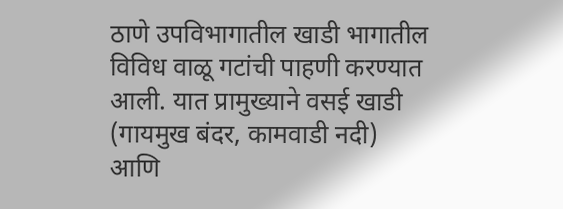ठाणे उपविभागातील खाडी भागातील विविध वाळू गटांची पाहणी करण्यात आली. यात प्रामुख्याने वसई खाडी (गायमुख बंदर, कामवाडी नदी) आणि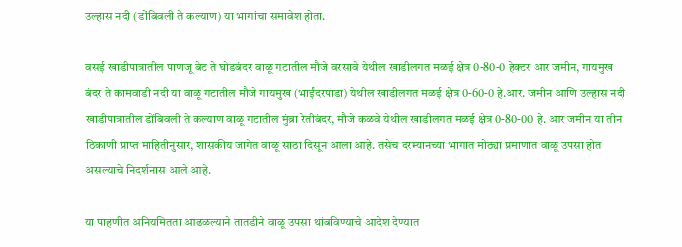उल्हास नदी (डोंबिवली ते कल्याण) या भागांचा समावेश होता.

वसई खाडीपात्रातील पाणजू बेट ते घोडबंदर वाळू गटातील मौजे वरसावे येथील खाडीलगत मळई क्षेत्र 0-80-0 हेक्टर आर जमीन, गायमुख बंदर ते कामवाडी नदी या वाळू गटातील मौजे गायमुख (भाईंदरपाडा) येथील खाडीलगत मळई क्षेत्र 0-60-0 हे.आर. जमीन आणि उल्हास नदी खाडीपात्रातील डोंबिवली ते कल्याण वाळू गटातील मुंब्रा रेतीबंदर, मौजे कळवे येथील खाडीलगत मळई क्षेत्र 0-80-00 हे. आर जमीन या तीन ठिकाणी प्राप्त माहितीनुसार, शासकीय जागेत वाळू साठा दिसून आला आहे. तसेच दरम्यानच्या भागात मोठ्या प्रमाणात वाळू उपसा होत असल्याचे निदर्शनास आले आहे.

या पाहणीत अनियमितता आढळल्याने तातडीने वाळू उपसा थांबविण्याचे आदेश देण्यात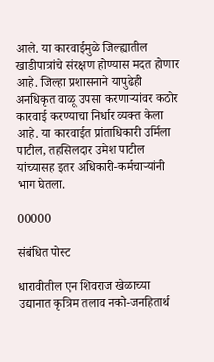आले. या कारवाईमुळे जिल्ह्यातील खाडीपात्रांचे संरक्षण होण्यास मदत होणार आहे. जिल्हा प्रशासनाने यापुढेही अनधिकृत वाळू उपसा करणाऱ्यांवर कठोर कारवाई करण्याचा निर्धार व्यक्त केला आहे. या कारवाईत प्रांताधिकारी उर्मिला पाटील, तहसिलदार उमेश पाटील यांच्यासह इतर अधिकारी-कर्मचाऱ्यांनी भाग घेतला.

00000

संबंधित पोस्ट

धारावीतील एन शिवराज खेळाच्या उद्यानात कृत्रिम तलाव नको-जनहितार्थ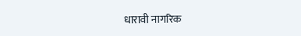धारावी नागरिक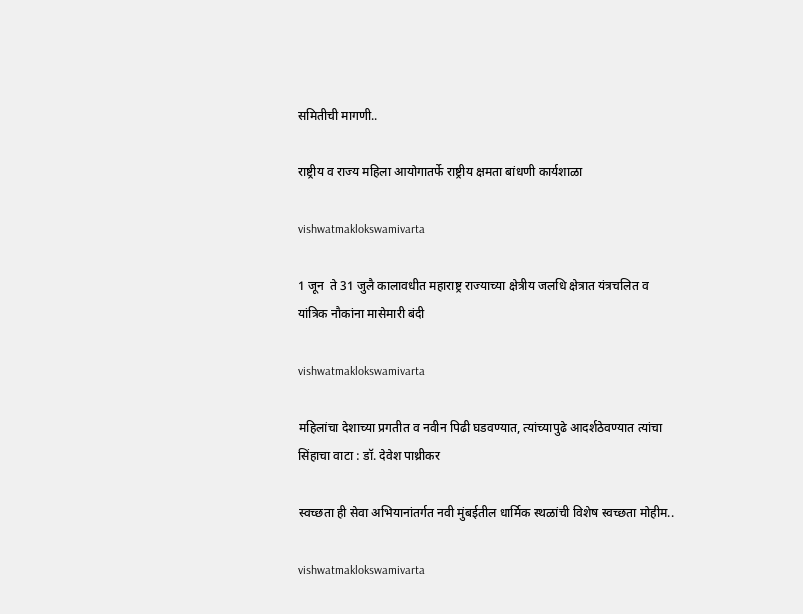समितीची मागणी..

राष्ट्रीय व राज्य महिला आयोगातर्फे राष्ट्रीय क्षमता बांधणी कार्यशाळा

vishwatmaklokswamivarta

1 जून  ते 31 जुलै कालावधीत महाराष्ट्र राज्याच्या क्षेत्रीय जलधि क्षेत्रात यंत्रचलित व यांत्रिक नौकांना मासेमारी बंदी

vishwatmaklokswamivarta

महिलांचा देशाच्या प्रगतीत व नवीन पिढी घडवण्यात, त्यांच्यापुढे आदर्शठेवण्यात त्यांचा सिंहाचा वाटा : डॉ. देवेश पाथ्रीकर

स्वच्छता ही सेवा अभियानांतर्गत नवी मुंबईतील धार्मिक स्थळांची विशेष स्वच्छता मोहीम..

vishwatmaklokswamivarta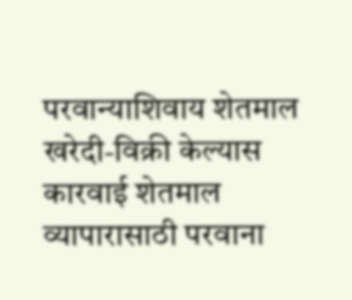परवान्याशिवाय शेतमाल खरेदी-विक्री केल्यास कारवाई शेतमाल व्यापारासाठी परवाना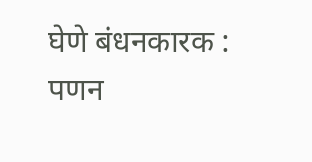घेणे बंधनकारक : पणन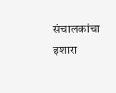संचालकांचा इशारा